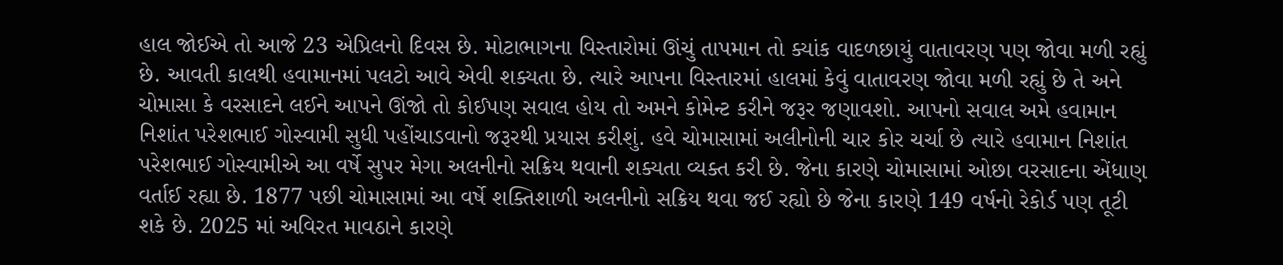હાલ જોઈએ તો આજે 23 એપ્રિલનો દિવસ છે. મોટાભાગના વિસ્તારોમાં ઊંચું તાપમાન તો ક્યાંક વાદળછાયું વાતાવરણ પણ જોવા મળી રહ્યું છે. આવતી કાલથી હવામાનમાં પલટો આવે એવી શક્યતા છે. ત્યારે આપના વિસ્તારમાં હાલમાં કેવું વાતાવરણ જોવા મળી રહ્યું છે તે અને ચોમાસા કે વરસાદને લઈને આપને ઊંજો તો કોઈપણ સવાલ હોય તો અમને કોમેન્ટ કરીને જરૂર જણાવશો. આપનો સવાલ અમે હવામાન નિશાંત પરેશભાઈ ગોસ્વામી સુધી પહોંચાડવાનો જરૂરથી પ્રયાસ કરીશું. હવે ચોમાસામાં અલીનોની ચાર કોર ચર્ચા છે ત્યારે હવામાન નિશાંત પરેશભાઈ ગોસ્વામીએ આ વર્ષે સુપર મેગા અલનીનો સક્રિય થવાની શક્યતા વ્યક્ત કરી છે. જેના કારણે ચોમાસામાં ઓછા વરસાદના એંધાણ વર્તાઈ રહ્યા છે. 1877 પછી ચોમાસામાં આ વર્ષે શક્તિશાળી અલનીનો સક્રિય થવા જઈ રહ્યો છે જેના કારણે 149 વર્ષનો રેકોર્ડ પણ તૂટી શકે છે. 2025 માં અવિરત માવઠાને કારણે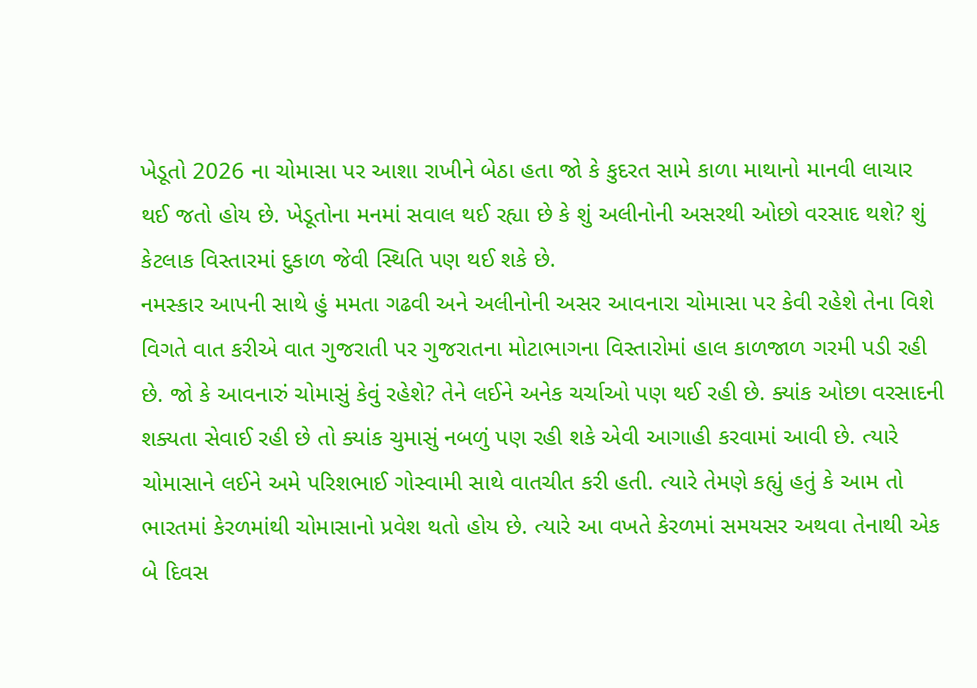ખેડૂતો 2026 ના ચોમાસા પર આશા રાખીને બેઠા હતા જો કે કુદરત સામે કાળા માથાનો માનવી લાચાર થઈ જતો હોય છે. ખેડૂતોના મનમાં સવાલ થઈ રહ્યા છે કે શું અલીનોની અસરથી ઓછો વરસાદ થશે? શું કેટલાક વિસ્તારમાં દુકાળ જેવી સ્થિતિ પણ થઈ શકે છે.
નમસ્કાર આપની સાથે હું મમતા ગઢવી અને અલીનોની અસર આવનારા ચોમાસા પર કેવી રહેશે તેના વિશે વિગતે વાત કરીએ વાત ગુજરાતી પર ગુજરાતના મોટાભાગના વિસ્તારોમાં હાલ કાળજાળ ગરમી પડી રહી છે. જો કે આવનારું ચોમાસું કેવું રહેશે? તેને લઈને અનેક ચર્ચાઓ પણ થઈ રહી છે. ક્યાંક ઓછા વરસાદની શક્યતા સેવાઈ રહી છે તો ક્યાંક ચુમાસું નબળું પણ રહી શકે એવી આગાહી કરવામાં આવી છે. ત્યારે ચોમાસાને લઈને અમે પરિશભાઈ ગોસ્વામી સાથે વાતચીત કરી હતી. ત્યારે તેમણે કહ્યું હતું કે આમ તો ભારતમાં કેરળમાંથી ચોમાસાનો પ્રવેશ થતો હોય છે. ત્યારે આ વખતે કેરળમાં સમયસર અથવા તેનાથી એક બે દિવસ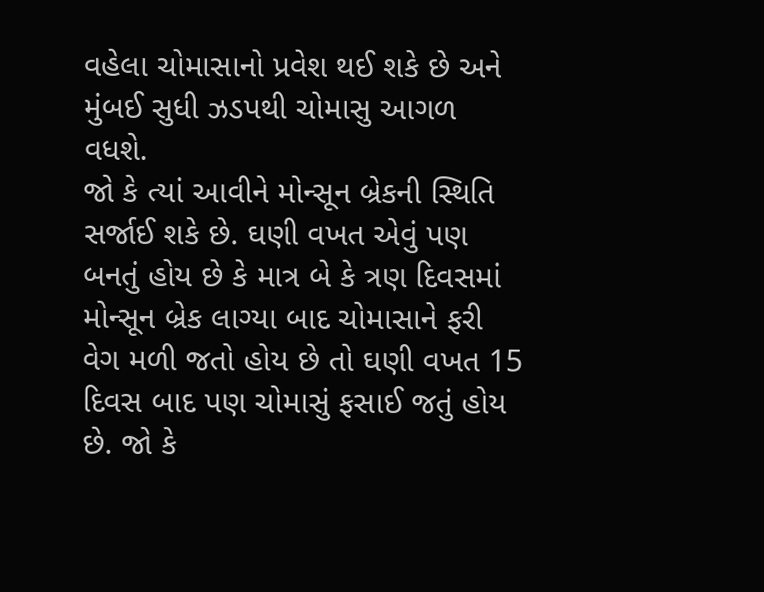વહેલા ચોમાસાનો પ્રવેશ થઈ શકે છે અને મુંબઈ સુધી ઝડપથી ચોમાસુ આગળ વધશે.
જો કે ત્યાં આવીને મોન્સૂન બ્રેકની સ્થિતિ સર્જાઈ શકે છે. ઘણી વખત એવું પણ બનતું હોય છે કે માત્ર બે કે ત્રણ દિવસમાં મોન્સૂન બ્રેક લાગ્યા બાદ ચોમાસાને ફરી વેગ મળી જતો હોય છે તો ઘણી વખત 15 દિવસ બાદ પણ ચોમાસું ફસાઈ જતું હોય છે. જો કે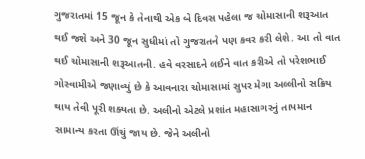ગુજરાતમાં 15 જૂન કે તેનાથી એક બે દિવસ પહેલા જ ચોમાસાની શરૂઆત થઈ જશે અને 30 જૂન સુધીમાં તો ગુજરાતને પણ કવર કરી લેશે. આ તો વાત થઈ ચોમાસાની શરૂઆતની. હવે વરસાદને લઈને વાત કરીએ તો પરેશભાઈ ગોસ્વામીએ જણાવ્યું છે કે આવનારા ચોમાસામાં સુપર મેગા અલ્લીનો સક્રિય થાય તેવી પૂરી શક્યતા છે. અલીનો એટલે પ્રશાંત મહાસાગરનું તાપમાન સામાન્ય કરતા ઊંચું જાય છે. જેને અલીનો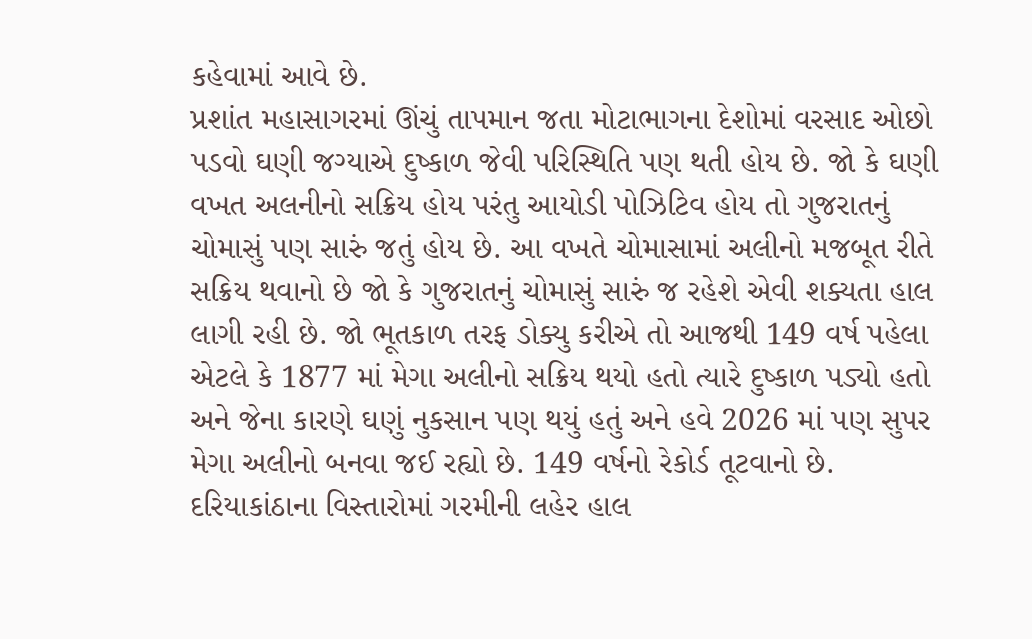કહેવામાં આવે છે.
પ્રશાંત મહાસાગરમાં ઊંચું તાપમાન જતા મોટાભાગના દેશોમાં વરસાદ ઓછો પડવો ઘણી જગ્યાએ દુષ્કાળ જેવી પરિસ્થિતિ પણ થતી હોય છે. જો કે ઘણી વખત અલનીનો સક્રિય હોય પરંતુ આયોડી પોઝિટિવ હોય તો ગુજરાતનું ચોમાસું પણ સારું જતું હોય છે. આ વખતે ચોમાસામાં અલીનો મજબૂત રીતે સક્રિય થવાનો છે જો કે ગુજરાતનું ચોમાસું સારું જ રહેશે એવી શક્યતા હાલ લાગી રહી છે. જો ભૂતકાળ તરફ ડોક્યુ કરીએ તો આજથી 149 વર્ષ પહેલા એટલે કે 1877 માં મેગા અલીનો સક્રિય થયો હતો ત્યારે દુષ્કાળ પડ્યો હતો અને જેના કારણે ઘણું નુકસાન પણ થયું હતું અને હવે 2026 માં પણ સુપર મેગા અલીનો બનવા જઈ રહ્યો છે. 149 વર્ષનો રેકોર્ડ તૂટવાનો છે. દરિયાકાંઠાના વિસ્તારોમાં ગરમીની લહેર હાલ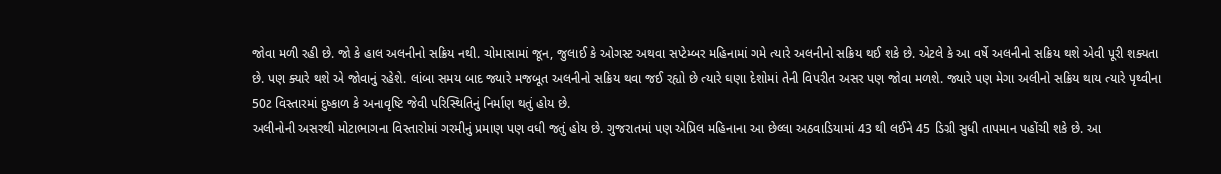જોવા મળી રહી છે. જો કે હાલ અલનીનો સક્રિય નથી. ચોમાસામાં જૂન, જુલાઈ કે ઓગસ્ટ અથવા સપ્ટેમ્બર મહિનામાં ગમે ત્યારે અલનીનો સક્રિય થઈ શકે છે. એટલે કે આ વર્ષે અલનીનો સક્રિય થશે એવી પૂરી શક્યતા છે. પણ ક્યારે થશે એ જોવાનું રહેશે. લાંબા સમય બાદ જ્યારે મજબૂત અલનીનો સક્રિય થવા જઈ રહ્યો છે ત્યારે ઘણા દેશોમાં તેની વિપરીત અસર પણ જોવા મળશે. જ્યારે પણ મેગા અલીનો સક્રિય થાય ત્યારે પૃથ્વીના 50ટ વિસ્તારમાં દુષ્કાળ કે અનાવૃષ્ટિ જેવી પરિસ્થિતિનું નિર્માણ થતું હોય છે.
અલીનોની અસરથી મોટાભાગના વિસ્તારોમાં ગરમીનું પ્રમાણ પણ વધી જતું હોય છે. ગુજરાતમાં પણ એપ્રિલ મહિનાના આ છેલ્લા અઠવાડિયામાં 43 થી લઈને 45 ડિગ્રી સુધી તાપમાન પહોંચી શકે છે. આ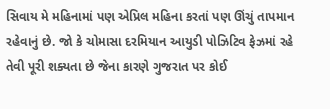સિવાય મે મહિનામાં પણ એપ્રિલ મહિના કરતાં પણ ઊંચું તાપમાન રહેવાનું છે. જો કે ચોમાસા દરમિયાન આયુડી પોઝિટિવ ફેઝમાં રહે તેવી પૂરી શક્યતા છે જેના કારણે ગુજરાત પર કોઈ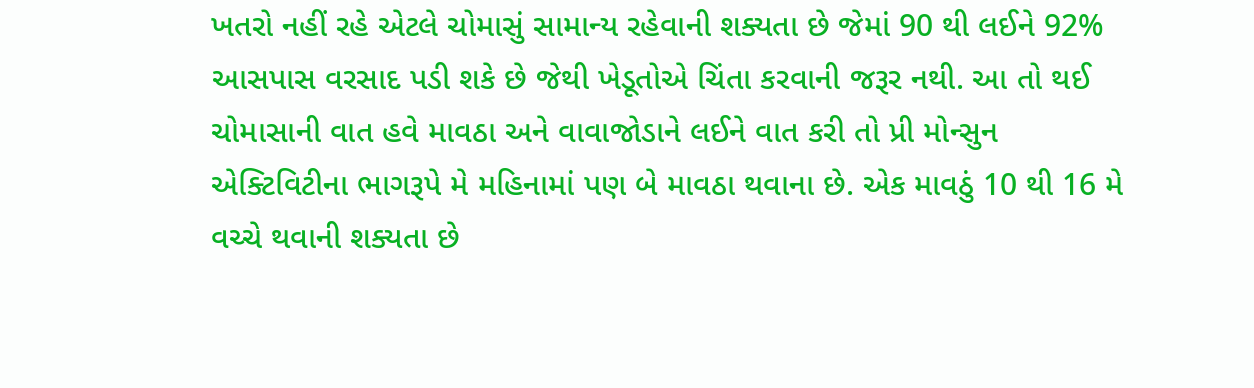ખતરો નહીં રહે એટલે ચોમાસું સામાન્ય રહેવાની શક્યતા છે જેમાં 90 થી લઈને 92% આસપાસ વરસાદ પડી શકે છે જેથી ખેડૂતોએ ચિંતા કરવાની જરૂર નથી. આ તો થઈ ચોમાસાની વાત હવે માવઠા અને વાવાજોડાને લઈને વાત કરી તો પ્રી મોન્સુન એક્ટિવિટીના ભાગરૂપે મે મહિનામાં પણ બે માવઠા થવાના છે. એક માવઠું 10 થી 16 મે વચ્ચે થવાની શક્યતા છે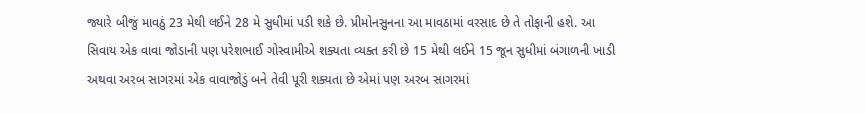જ્યારે બીજું માવઠું 23 મેથી લઈને 28 મે સુધીમાં પડી શકે છે. પ્રીમોનસુનના આ માવઠામાં વરસાદ છે તે તોફાની હશે. આ સિવાય એક વાવા જોડાની પણ પરેશભાઈ ગોસ્વામીએ શક્યતા વ્યક્ત કરી છે 15 મેથી લઈને 15 જૂન સુધીમાં બંગાળની ખાડી અથવા અરબ સાગરમાં એક વાવાજોડું બને તેવી પૂરી શક્યતા છે એમાં પણ અરબ સાગરમાં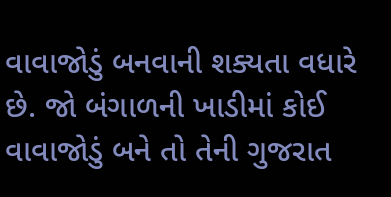વાવાજોડું બનવાની શક્યતા વધારે છે. જો બંગાળની ખાડીમાં કોઈ વાવાજોડું બને તો તેની ગુજરાત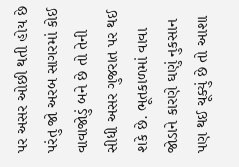પર અસર ઓછી થતી હોય છે પરંતુ જો અરબ સાગરમાં કોઈ વાવાજોડું બને છે તો તેની સીધી અસર ગુજરાત પર થઈ શકે છે. ભૂતકાળમાં વાવા જોડાને કારણે ઘણું નુકસાન પણ થઈ ચૂક્યું છે તો આશા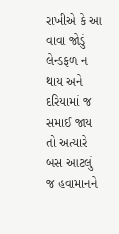રાખીએ કે આ વાવા જોડું લેન્ડફળ ન થાય અને દરિયામાં જ સમાઈ જાય તો અત્યારે બસ આટલું જ હવામાનને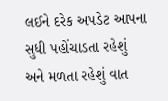લઈને દરેક અપડેટ આપના સુધી પહોંચાડતા રહેશું અને મળતા રહેશું વાત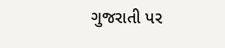ગુજરાતી પર